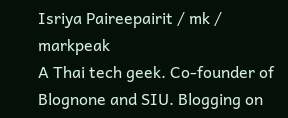Isriya Paireepairit / mk / markpeak
A Thai tech geek. Co-founder of Blognone and SIU. Blogging on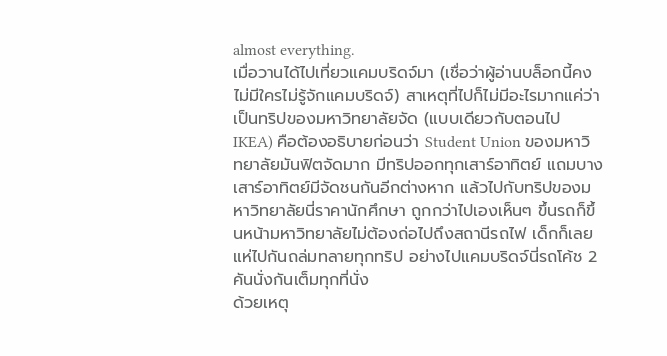almost everything.
เมื่อวานได้ไปเที่ยวแคมบริดจ์มา (เชื่อว่าผู้อ่านบล็อกนี้คงไม่มีใครไม่รู้จักแคมบริดจ์) สาเหตุที่ไปก็ไม่มีอะไรมากแค่ว่าเป็นทริปของมหาวิทยาลัยจัด (แบบเดียวกับตอนไป IKEA) คือต้องอธิบายก่อนว่า Student Union ของมหาวิทยาลัยมันฟิตจัดมาก มีทริปออกทุกเสาร์อาทิตย์ แถมบางเสาร์อาทิตย์มีจัดชนกันอีกต่างหาก แล้วไปกับทริปของมหาวิทยาลัยนี่ราคานักศึกษา ถูกกว่าไปเองเห็นๆ ขึ้นรถก็ขึ้นหน้ามหาวิทยาลัยไม่ต้องถ่อไปถึงสถานีรถไฟ เด็กก็เลยแห่ไปกันถล่มทลายทุกทริป อย่างไปแคมบริดจ์นี่รถโค้ช 2 คันนั่งกันเต็มทุกที่นั่ง
ด้วยเหตุ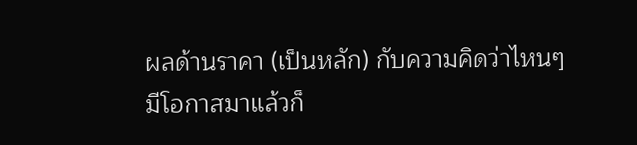ผลด้านราคา (เป็นหลัก) กับความคิดว่าไหนๆ มีโอกาสมาแล้วก็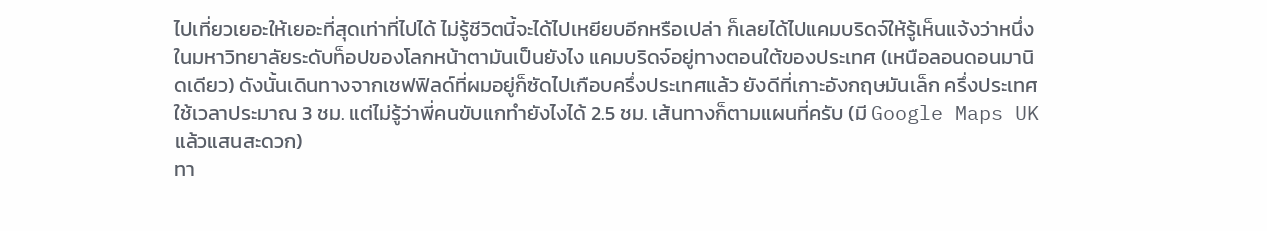ไปเที่ยวเยอะให้เยอะที่สุดเท่าที่ไปได้ ไม่รู้ชีวิตนี้จะได้ไปเหยียบอีกหรือเปล่า ก็เลยได้ไปแคมบริดจ์ให้รู้เห็นแจ้งว่าหนึ่งในมหาวิทยาลัยระดับท็อปของโลกหน้าตามันเป็นยังไง แคมบริดจ์อยู่ทางตอนใต้ของประเทศ (เหนือลอนดอนมานิดเดียว) ดังนั้นเดินทางจากเชฟฟิลด์ที่ผมอยู่ก็ซัดไปเกือบครึ่งประเทศแล้ว ยังดีที่เกาะอังกฤษมันเล็ก ครึ่งประเทศใช้เวลาประมาณ 3 ชม. แต่ไม่รู้ว่าพี่คนขับแกทำยังไงได้ 2.5 ชม. เส้นทางก็ตามแผนที่ครับ (มี Google Maps UK แล้วแสนสะดวก)
ทา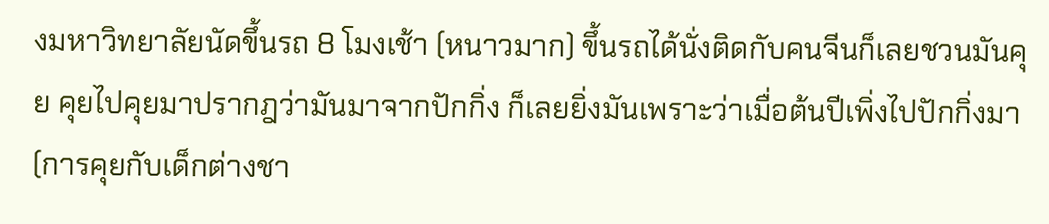งมหาวิทยาลัยนัดขึ้นรถ 8 โมงเช้า (หนาวมาก) ขึ้นรถได้นั่งติดกับคนจีนก็เลยชวนมันคุย คุยไปคุยมาปรากฎว่ามันมาจากปักกิ่ง ก็เลยยิ่งมันเพราะว่าเมื่อต้นปีเพิ่งไปปักกิ่งมา (การคุยกับเด็กต่างชา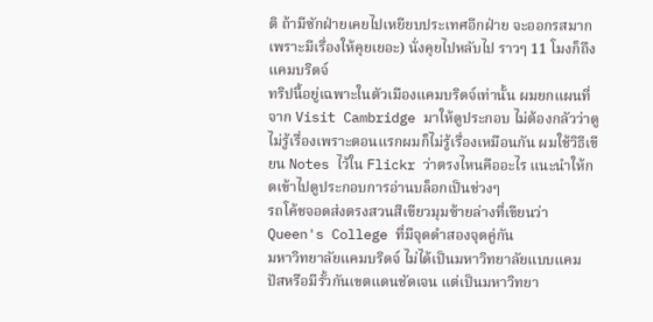ติ ถ้ามีซักฝ่ายเคยไปเหยียบประเทศอีกฝ่าย จะออกรสมาก เพราะมีเรื่องให้คุยเยอะ) นั่งคุยไปหลับไป ราวๆ 11 โมงก็ถึงแคมบริดจ์
ทริปนี้อยู่เฉพาะในตัวเมืองแคมบริดจ์เท่านั้น ผมยกแผนที่จาก Visit Cambridge มาให้ดูประกอบ ไม่ต้องกลัวว่าดูไม่รู้เรื่องเพราะตอนแรกผมก็ไม่รู้เรื่องเหมือนกัน ผมใช้วิธีเขียน Notes ไว้ใน Flickr ว่าตรงไหนคืออะไร แนะนำให้กดเข้าไปดูประกอบการอ่านบล็อกเป็นช่วงๆ
รถโค้ชจอดส่งตรงสวนสีเขียวมุมซ้ายล่างที่เขียนว่า Queen's College ที่มีจุดดำสองจุดคู่กัน
มหาวิทยาลัยแคมบริดจ์ ไม่ได้เป็นมหาวิทยาลัยแบบแคมปัสหรือมีรั้วกันเขตแดนชัดเจน แต่เป็นมหาวิทยา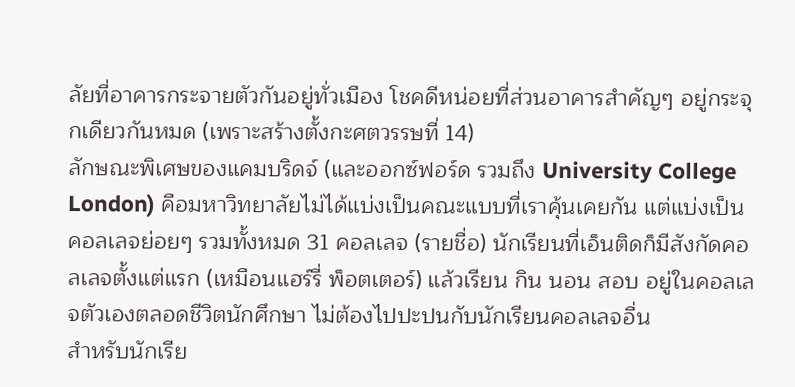ลัยที่อาคารกระจายตัวกันอยู่ทั่วเมือง โชคดีหน่อยที่ส่วนอาคารสำคัญๆ อยู่กระจุกเดียวกันหมด (เพราะสร้างตั้งกะศตวรรษที่ 14)
ลักษณะพิเศษของแคมบริดจ์ (และออกซ์ฟอร์ด รวมถึง University College London) คือมหาวิทยาลัยไม่ได้แบ่งเป็นคณะแบบที่เราคุ้นเคยกัน แต่แบ่งเป็นคอลเลจย่อยๆ รวมทั้งหมด 31 คอลเลจ (รายชื่อ) นักเรียนที่เอ็นติดก็มีสังกัดคอลเลจตั้งแต่แรก (เหมือนแฮร์รี่ พ็อตเตอร์) แล้วเรียน กิน นอน สอบ อยู่ในคอลเลจตัวเองตลอดชีวิตนักศึกษา ไม่ต้องไปปะปนกับนักเรียนคอลเลจอื่น
สำหรับนักเรีย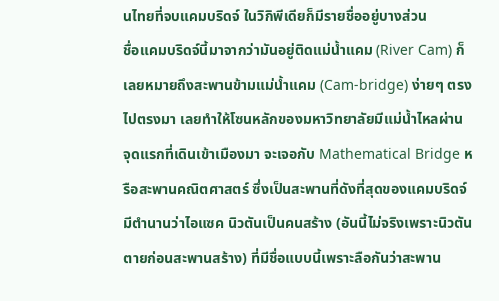นไทยที่จบแคมบริดจ์ ในวิกิพีเดียก็มีรายชื่ออยู่บางส่วน
ชื่อแคมบริดจ์นี้มาจากว่ามันอยู่ติดแม่น้ำแคม (River Cam) ก็เลยหมายถึงสะพานข้ามแม่น้ำแคม (Cam-bridge) ง่ายๆ ตรงไปตรงมา เลยทำให้โซนหลักของมหาวิทยาลัยมีแม่น้ำไหลผ่าน
จุดแรกที่เดินเข้าเมืองมา จะเจอกับ Mathematical Bridge หรือสะพานคณิตศาสตร์ ซึ่งเป็นสะพานที่ดังที่สุดของแคมบริดจ์ มีตำนานว่าไอแซค นิวตันเป็นคนสร้าง (อันนี้ไม่จริงเพราะนิวตันตายก่อนสะพานสร้าง) ที่มีชื่อแบบนี้เพราะลือกันว่าสะพาน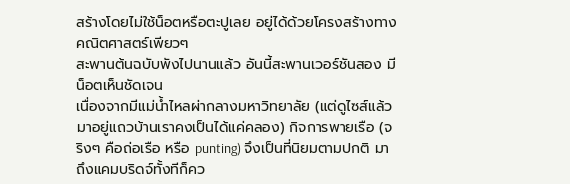สร้างโดยไม่ใช้น็อตหรือตะปูเลย อยู่ได้ด้วยโครงสร้างทางคณิตศาสตร์เพียวๆ
สะพานต้นฉบับพังไปนานแล้ว อันนี้สะพานเวอร์ชันสอง มีน็อตเห็นชัดเจน
เนื่องจากมีแม่น้ำไหลผ่ากลางมหาวิทยาลัย (แต่ดูไซส์แล้ว มาอยู่แถวบ้านเราคงเป็นได้แค่คลอง) กิจการพายเรือ (จริงๆ คือถ่อเรือ หรือ punting) จึงเป็นที่นิยมตามปกติ มาถึงแคมบริดจ์ทั้งทีก็คว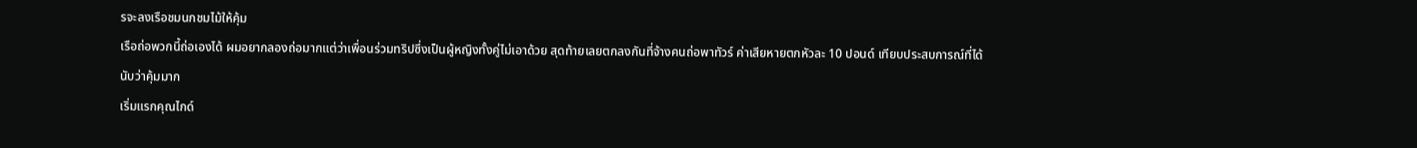รจะลงเรือชมนกชมไม้ให้คุ้ม
เรือถ่อพวกนี้ถ่อเองได้ ผมอยากลองถ่อมากแต่ว่าเพื่อนร่วมทริปซึ่งเป็นผู้หญิงทั้งคู่ไม่เอาด้วย สุดท้ายเลยตกลงกันที่จ้างคนถ่อพาทัวร์ ค่าเสียหายตกหัวละ 10 ปอนด์ เทียบประสบการณ์ที่ได้นับว่าคุ้มมาก
เริ่มแรกคุณไกด์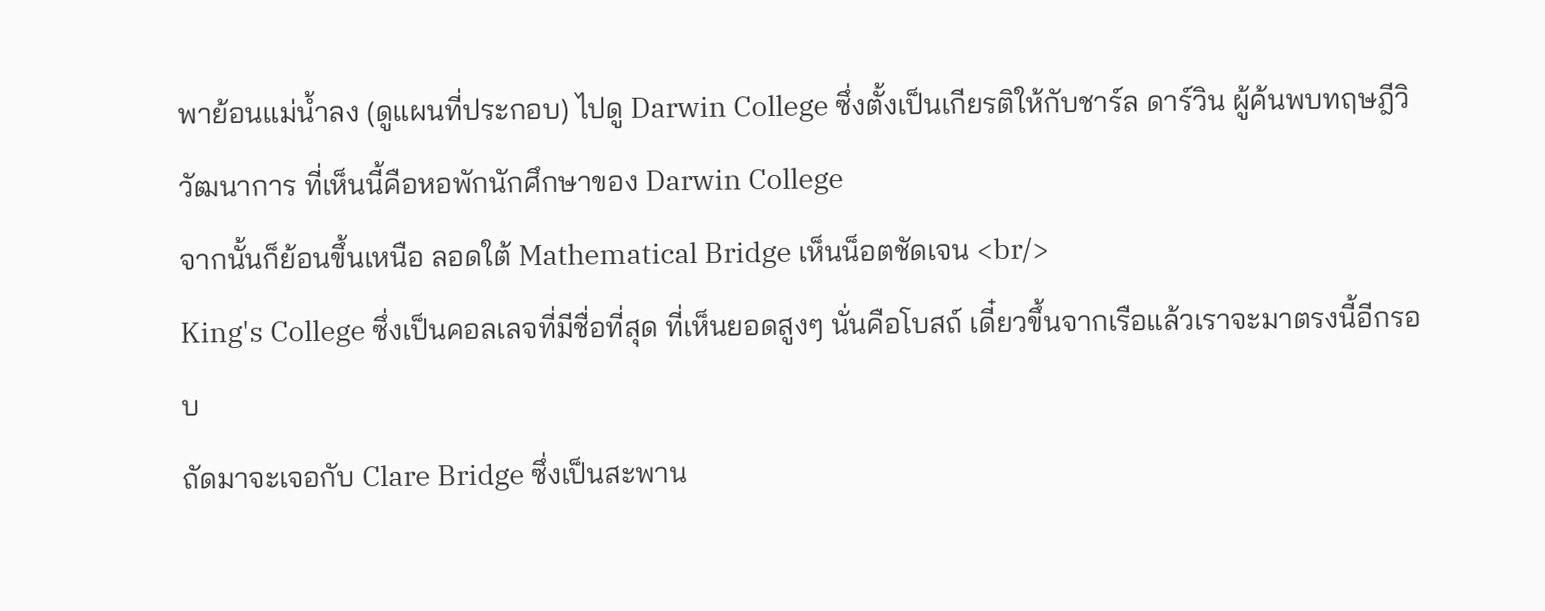พาย้อนแม่น้ำลง (ดูแผนที่ประกอบ) ไปดู Darwin College ซึ่งตั้งเป็นเกียรติให้กับชาร์ล ดาร์วิน ผู้ค้นพบทฤษฎีวิวัฒนาการ ที่เห็นนี้คือหอพักนักศึกษาของ Darwin College
จากนั้นก็ย้อนขึ้นเหนือ ลอดใต้ Mathematical Bridge เห็นน็อตชัดเจน <br/>
King's College ซึ่งเป็นคอลเลจที่มีชื่อที่สุด ที่เห็นยอดสูงๆ นั่นคือโบสถ์ เดี๋ยวขึ้นจากเรือแล้วเราจะมาตรงนี้อีกรอบ
ถัดมาจะเจอกับ Clare Bridge ซึ่งเป็นสะพาน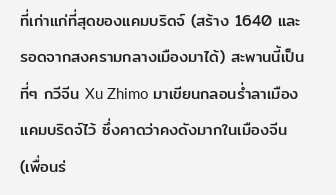ที่เก่าแก่ที่สุดของแคมบริดจ์ (สร้าง 1640 และรอดจากสงครามกลางเมืองมาได้) สะพานนี้เป็นที่ๆ กวีจีน Xu Zhimo มาเขียนกลอนร่ำลาเมืองแคมบริดจ์ไว้ ซึ่งคาดว่าคงดังมากในเมืองจีน (เพื่อนร่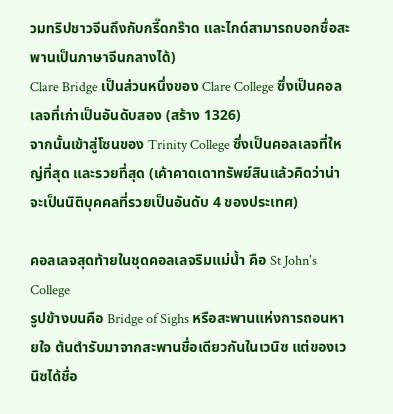วมทริปชาวจีนถึงกับกรี๊ดกร๊าด และไกด์สามารถบอกชื่อสะพานเป็นภาษาจีนกลางได้)
Clare Bridge เป็นส่วนหนึ่งของ Clare College ซึ่งเป็นคอลเลจที่เก่าเป็นอันดับสอง (สร้าง 1326)
จากนั้นเข้าสู่โซนของ Trinity College ซึ่งเป็นคอลเลจที่ใหญ่ที่สุด และรวยที่สุด (เค้าคาดเดาทรัพย์สินแล้วคิดว่าน่าจะเป็นนิติบุคคลที่รวยเป็นอันดับ 4 ของประเทศ)

คอลเลจสุดท้ายในชุดคอลเลจริมแม่น้ำ คือ St John's College
รูปข้างบนคือ Bridge of Sighs หรือสะพานแห่งการถอนหายใจ ต้นตำรับมาจากสะพานชื่อเดียวกันในเวนิซ แต่ของเวนิซได้ชื่อ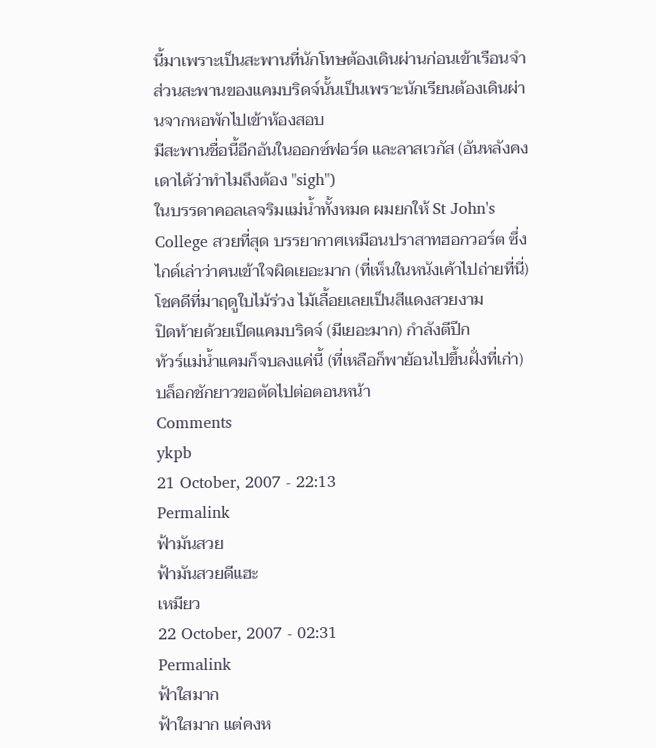นี้มาเพราะเป็นสะพานที่นักโทษต้องเดินผ่านก่อนเข้าเรือนจำ ส่วนสะพานของแคมบริดจ์นั้นเป็นเพราะนักเรียนต้องเดินผ่านจากหอพักไปเข้าห้องสอบ
มีสะพานชื่อนี้อีกอันในออกซ์ฟอร์ด และลาสเวกัส (อันหลังคงเดาได้ว่าทำไมถึงต้อง "sigh")
ในบรรดาคอลเลจริมแม่น้ำทั้งหมด ผมยกให้ St John's College สวยที่สุด บรรยากาศเหมือนปราสาทฮอกวอร์ต ซึ่งไกด์เล่าว่าคนเข้าใจผิดเยอะมาก (ที่เห็นในหนังเค้าไปถ่ายที่นี่)
โชคดีที่มาฤดูใบไม้ร่วง ไม้เลื้อยเลยเป็นสีแดงสวยงาม
ปิดท้ายด้วยเป็ดแคมบริดจ์ (มีเยอะมาก) กำลังตีปีก
ทัวร์แม่น้ำแคมก็จบลงแค่นี้ (ที่เหลือก็พาย้อนไปขึ้นฝั่งที่เก่า) บล็อกชักยาวขอตัดไปต่อตอนหน้า
Comments
ykpb
21 October, 2007 - 22:13
Permalink
ฟ้ามันสวย
ฟ้ามันสวยดีแฮะ
เหมียว
22 October, 2007 - 02:31
Permalink
ฟ้าใสมาก
ฟ้าใสมาก แต่คงห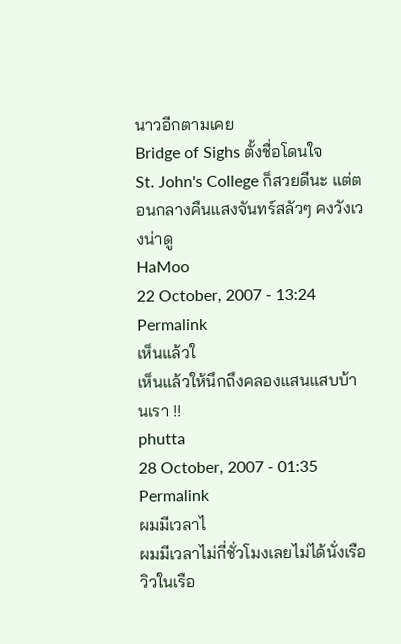นาวอีกตามเคย
Bridge of Sighs ตั้งชื่อโดนใจ
St. John's College ก็สวยดีนะ แต่ตอนกลางคืนแสงจันทร์สลัวๆ คงวังเวงน่าดู
HaMoo
22 October, 2007 - 13:24
Permalink
เห็นแล้วใ
เห็นแล้วให้นึกถึงคลองแสนแสบบ้านเรา !!
phutta
28 October, 2007 - 01:35
Permalink
ผมมีเวลาไ
ผมมีเวลาไม่กี่ชั่วโมงเลยไม่ได้นั่งเรือ วิวในเรือ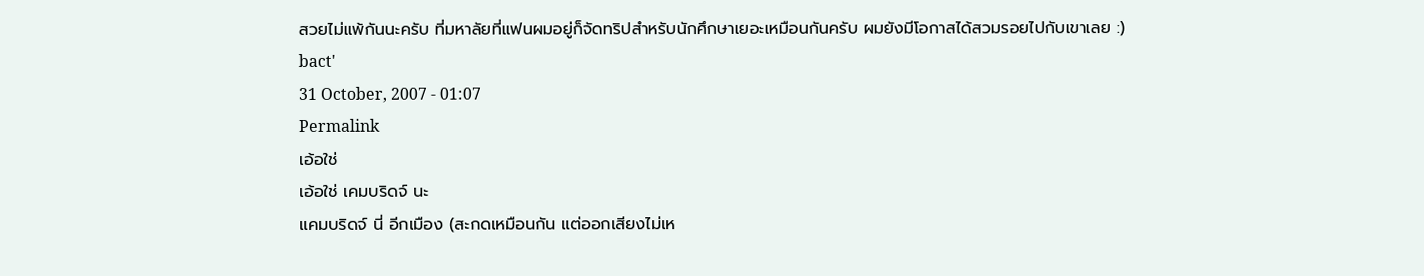สวยไม่แพ้กันนะครับ ที่มหาลัยที่แฟนผมอยู่ก็จัดทริปสำหรับนักศึกษาเยอะเหมือนกันครับ ผมยังมีโอกาสได้สวมรอยไปกับเขาเลย :)
bact'
31 October, 2007 - 01:07
Permalink
เอ้อใช่
เอ้อใช่ เคมบริดจ์ นะ
แคมบริดจ์ นี่ อีกเมือง (สะกดเหมือนกัน แต่ออกเสียงไม่เห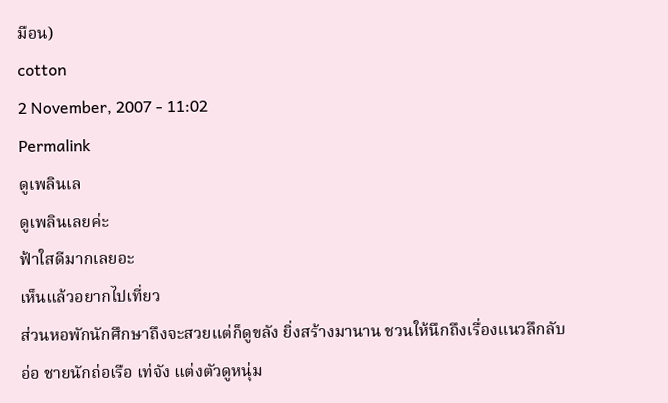มือน)
cotton
2 November, 2007 - 11:02
Permalink
ดูเพลินเล
ดูเพลินเลยค่ะ
ฟ้าใสดีมากเลยอะ
เห็นแล้วอยากไปเที่ยว
ส่วนหอพักนักศึกษาถึงจะสวยแต่ก็ดูขลัง ยิ่งสร้างมานาน ชวนให้นึกถึงเรื่องแนวลึกลับ
อ่อ ชายนักถ่อเรือ เท่จัง แต่งตัวดูหนุ่ม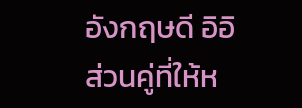อังกฤษดี อิอิ
ส่วนคู่ที่ให้ห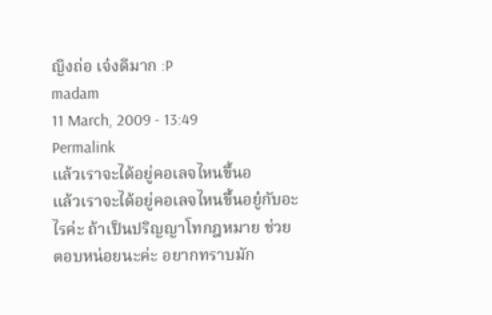ญิงถ่อ เจ๋งดีมาก :P
madam
11 March, 2009 - 13:49
Permalink
แล้วเราจะได้อยู่คอเลจไหนขึ้นอ
แล้วเราจะได้อยู่คอเลจไหนขึ้นอยู๋กับอะไรค่ะ ถ้าเป็นปริญญาโทกฎหมาย ช่วยตอบหน่อยนะค่ะ อยากทราบมัก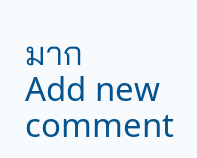มาก
Add new comment